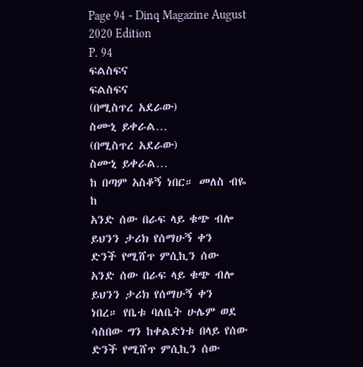Page 94 - Dinq Magazine August 2020 Edition
P. 94
ፍልስፍና
ፍልስፍና
(በሚስጥረ አደራው)
ስሙኒ ይቀራል…
(በሚስጥረ አደራው)
ስሙኒ ይቀራል…
ከ በጣም አስቆኝ ነበር። መለስ ብዬ
ከ
አንድ ሰው በራፍ ላይ ቁጭ ብሎ
ይህንን ታሪክ የሰማሁኝ ቀን
ድንች የሚሸጥ ምሲኪን ሰው
አንድ ሰው በራፍ ላይ ቁጭ ብሎ
ይህንን ታሪክ የሰማሁኝ ቀን
ነበረ። የቤቱ ባለቤት ሁሌም ወደ
ሳስበው ግን ከቀልድነቱ በላይ የሰው
ድንች የሚሸጥ ምሲኪን ሰው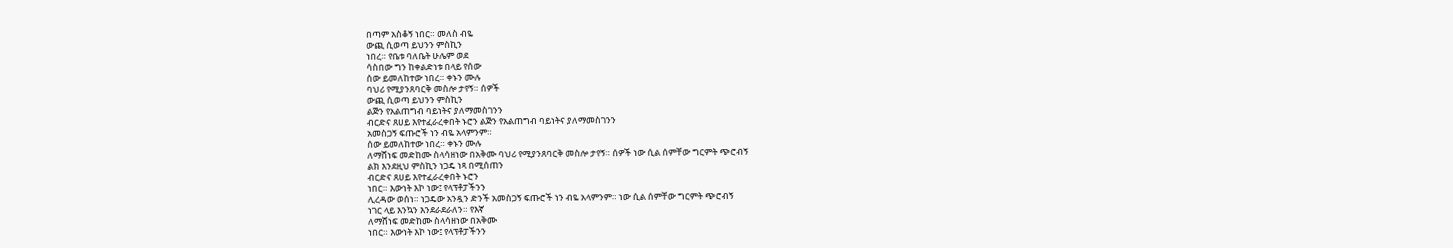በጣም አስቆኝ ነበር። መለስ ብዬ
ውጪ ሲወጣ ይህንን ምስኪን
ነበረ። የቤቱ ባለቤት ሁሌም ወደ
ሳስበው ግን ከቀልድነቱ በላይ የሰው
ሰው ይመለከተው ነበረ። ቀኑን ሙሉ
ባህሪ የሚያንጸባርቅ መስሎ ታየኝ። ሰዎች
ውጪ ሲወጣ ይህንን ምስኪን
ልጅን የአልጠግብ ባይነትና ያለማመስገንን
ብርድና ጸሀይ እየተፈራረቀበት ኑሮን ልጅን የአልጠግብ ባይነትና ያለማመስገንን
አመስጋኝ ፍጡሮች ነን ብዬ አላምንም።
ሰው ይመለከተው ነበረ። ቀኑን ሙሉ
ለማሸነፍ መድከሙ ስላሳዘነው በአቅሙ ባህሪ የሚያንጸባርቅ መስሎ ታየኝ። ሰዎች ነው ሲል ሰምቸው ግርምት ጭሮብኝ
ልክ እንደዚህ ምስኪን ነጋዴ ነጻ በሚሰጠን
ብርድና ጸሀይ እየተፈራረቀበት ኑሮን
ነበር። እውነት እኮ ነው፤ የላፕቶፓችንን
ሊረዳው ወሰነ። ነጋዴው አንዷን ድንች አመስጋኝ ፍጡሮች ነን ብዬ አላምንም። ነው ሲል ሰምቸው ግርምት ጭሮብኝ
ነገር ላይ እንኳን እንደራደራለን። የእኛ
ለማሸነፍ መድከሙ ስላሳዘነው በአቅሙ
ነበር። እውነት እኮ ነው፤ የላፕቶፓችንን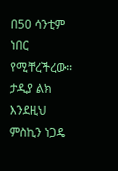በ50 ሳንቲም ነበር የሚቸረችረው። ታዲያ ልክ እንደዚህ ምስኪን ነጋዴ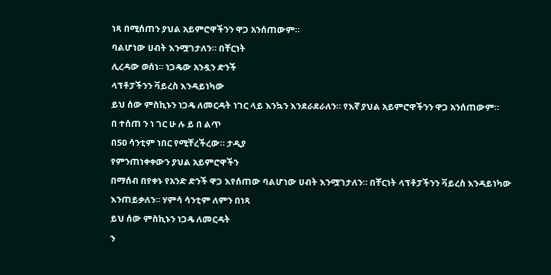ነጻ በሚሰጠን ያህል አይምሮዋችንን ዋጋ አንሰጠውም።
ባልሆነው ሀብት እንሟገታለን። በቸርነት
ሊረዳው ወሰነ። ነጋዴው አንዷን ድንች
ላፕቶፓችንን ቫይረስ እንዳይነካው
ይህ ሰው ምስኪኑን ነጋዴ ለመርዳት ነገር ላይ እንኳን እንደራደራለን። የእኛ ያህል አይምሮዋችንን ዋጋ አንሰጠውም።
በ ተሰጠ ን ነ ገር ሁ ሉ ይ በ ልጥ
በ50 ሳንቲም ነበር የሚቸረችረው። ታዲያ
የምንጠነቀቀውን ያህል አይምሮዋችን
በማሰብ በየቀኑ የአንድ ድንች ዋጋ እየሰጠው ባልሆነው ሀብት እንሟገታለን። በቸርነት ላፕቶፓችንን ቫይረስ እንዳይነካው
እንጠይቃለን። ሃምሳ ሳንቲም ለምን በነጻ
ይህ ሰው ምስኪኑን ነጋዴ ለመርዳት
ን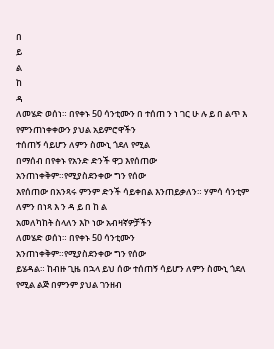በ
ይ
ል
ከ
ዳ
ለመሄድ ወሰነ። በየቀኑ 50 ሳንቲሙን በ ተሰጠ ን ነ ገር ሁ ሉ ይ በ ልጥ እ የምንጠነቀቀውን ያህል አይምሮዋችን
ተሰጠኝ ሳይሆን ለምን ስሙኒ ጎደለ የሚል
በማሰብ በየቀኑ የአንድ ድንች ዋጋ እየሰጠው
አንጠነቀቅም።የሚያስደንቀው ግን የሰው
እየሰጠው በአንጻሩ ምንም ድንች ሳይቀበል እንጠይቃለን። ሃምሳ ሳንቲም ለምን በነጻ እ ን ዳ ይ በ ከ ል
አመለካከት ስላለን እኮ ነው አብዛኛዎቻችን
ለመሄድ ወሰነ። በየቀኑ 50 ሳንቲሙን
አንጠነቀቅም።የሚያስደንቀው ግን የሰው
ይሄዳል። ከብዙ ጊዜ በኋላ ይህ ሰው ተሰጠኝ ሳይሆን ለምን ስሙኒ ጎደለ የሚል ልጅ በምንም ያህል ገንዘብ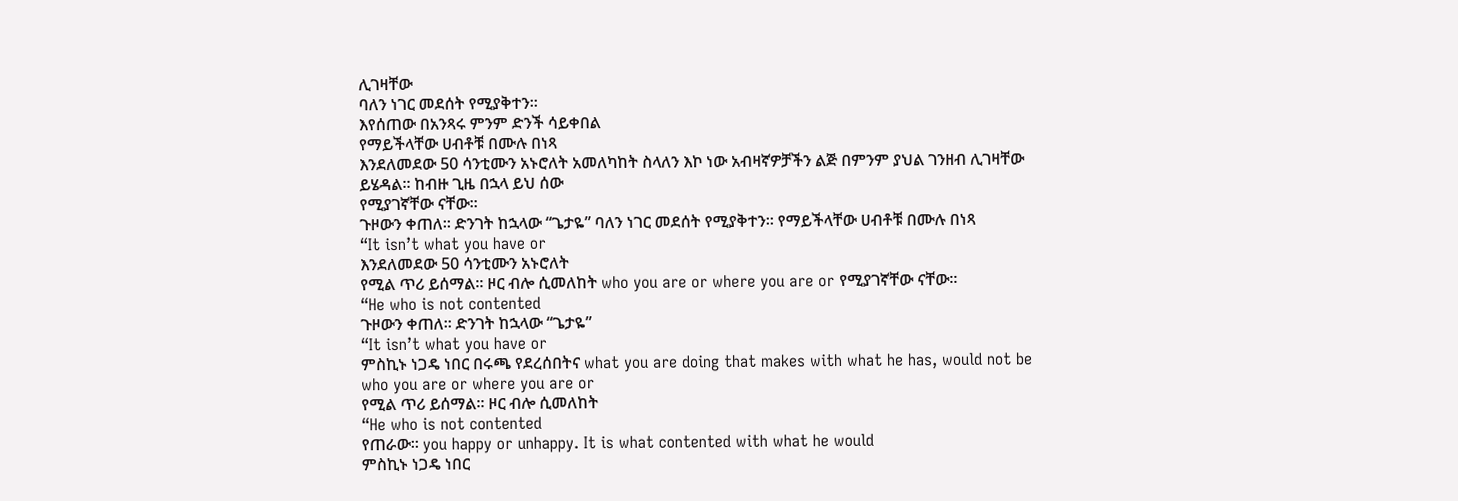ሊገዛቸው
ባለን ነገር መደሰት የሚያቅተን።
እየሰጠው በአንጻሩ ምንም ድንች ሳይቀበል
የማይችላቸው ሀብቶቹ በሙሉ በነጻ
እንደለመደው 50 ሳንቲሙን አኑሮለት አመለካከት ስላለን እኮ ነው አብዛኛዎቻችን ልጅ በምንም ያህል ገንዘብ ሊገዛቸው
ይሄዳል። ከብዙ ጊዜ በኋላ ይህ ሰው
የሚያገኛቸው ናቸው።
ጉዞውን ቀጠለ። ድንገት ከኋላው “ጌታዬ” ባለን ነገር መደሰት የሚያቅተን። የማይችላቸው ሀብቶቹ በሙሉ በነጻ
“It isn’t what you have or
እንደለመደው 50 ሳንቲሙን አኑሮለት
የሚል ጥሪ ይሰማል። ዞር ብሎ ሲመለከት who you are or where you are or የሚያገኛቸው ናቸው።
“He who is not contented
ጉዞውን ቀጠለ። ድንገት ከኋላው “ጌታዬ”
“It isn’t what you have or
ምስኪኑ ነጋዴ ነበር በሩጫ የደረሰበትና what you are doing that makes with what he has, would not be
who you are or where you are or
የሚል ጥሪ ይሰማል። ዞር ብሎ ሲመለከት
“He who is not contented
የጠራው። you happy or unhappy. It is what contented with what he would
ምስኪኑ ነጋዴ ነበር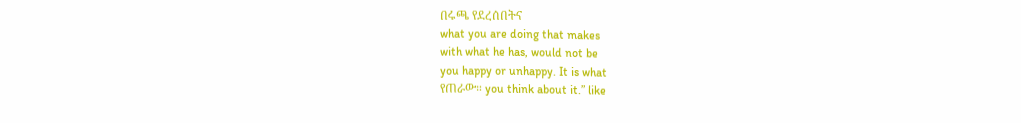በሩጫ የደረሰበትና
what you are doing that makes
with what he has, would not be
you happy or unhappy. It is what
የጠራው። you think about it.” like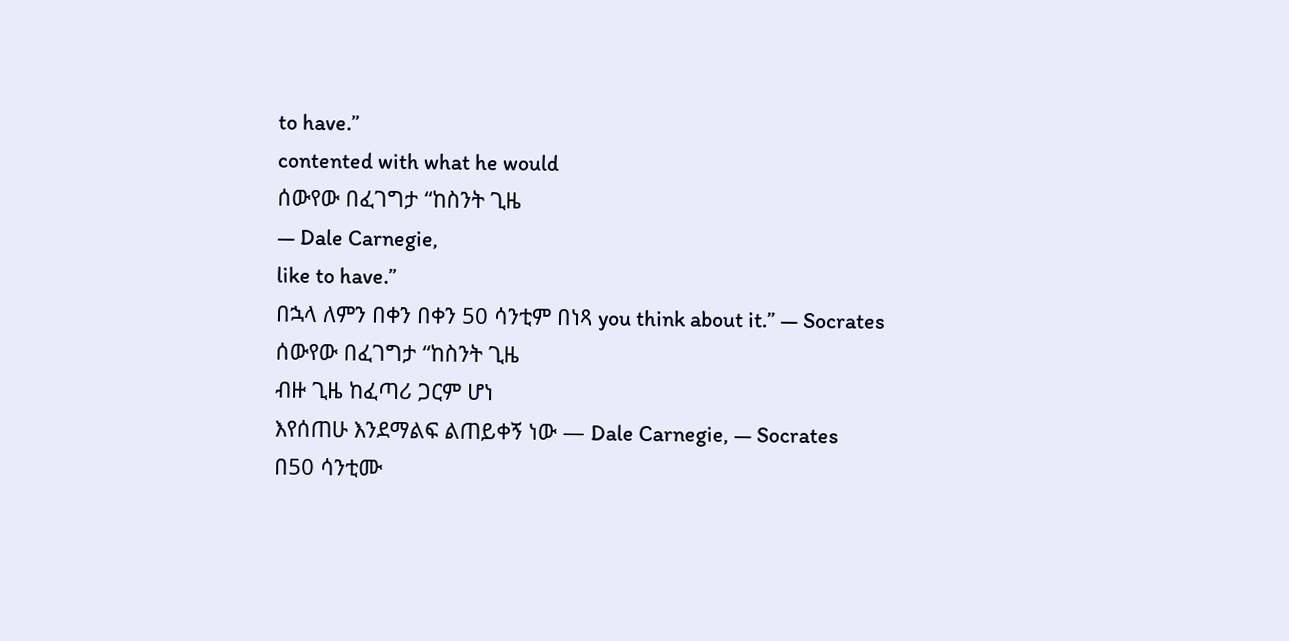to have.”
contented with what he would
ሰውየው በፈገግታ “ከስንት ጊዜ
― Dale Carnegie,
like to have.”
በኋላ ለምን በቀን በቀን 50 ሳንቲም በነጻ you think about it.” ― Socrates
ሰውየው በፈገግታ “ከስንት ጊዜ
ብዙ ጊዜ ከፈጣሪ ጋርም ሆነ
እየሰጠሁ እንደማልፍ ልጠይቀኝ ነው ― Dale Carnegie, ― Socrates
በ50 ሳንቲሙ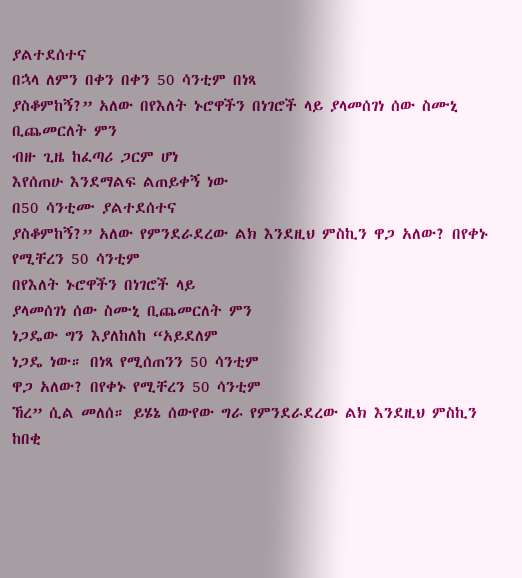ያልተደሰተና
በኋላ ለምን በቀን በቀን 50 ሳንቲም በነጻ
ያስቆምከኝ?” አለው በየእለት ኑሮዋችን በነገሮች ላይ ያላመሰገነ ሰው ስሙኒ ቢጨመርለት ምን
ብዙ ጊዜ ከፈጣሪ ጋርም ሆነ
እየሰጠሁ እንደማልፍ ልጠይቀኝ ነው
በ50 ሳንቲሙ ያልተደሰተና
ያስቆምከኝ?” አለው የምንደራደረው ልክ እንደዚህ ምስኪን ዋጋ አለው? በየቀኑ የሚቸረን 50 ሳንቲም
በየእለት ኑሮዋችን በነገሮች ላይ
ያላመሰገነ ሰው ስሙኒ ቢጨመርለት ምን
ነጋዴው ግን እያለከለከ “አይደለም
ነጋዴ ነው። በነጻ የሚሰጠንን 50 ሳንቲም
ዋጋ አለው? በየቀኑ የሚቸረን 50 ሳንቲም
ኸረ” ሲል መለሰ። ይሄኔ ሰውየው ግራ የምንደራደረው ልክ እንደዚህ ምስኪን ከበቂ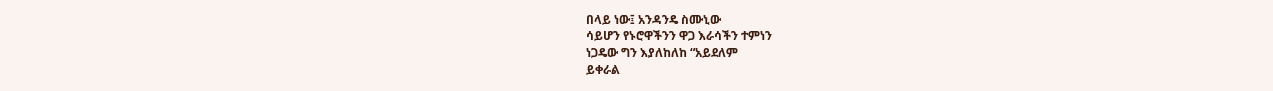በላይ ነው፤ አንዳንዴ ስሙኒው
ሳይሆን የኑሮዋችንን ዋጋ እራሳችን ተምነን
ነጋዴው ግን እያለከለከ “አይደለም
ይቀራል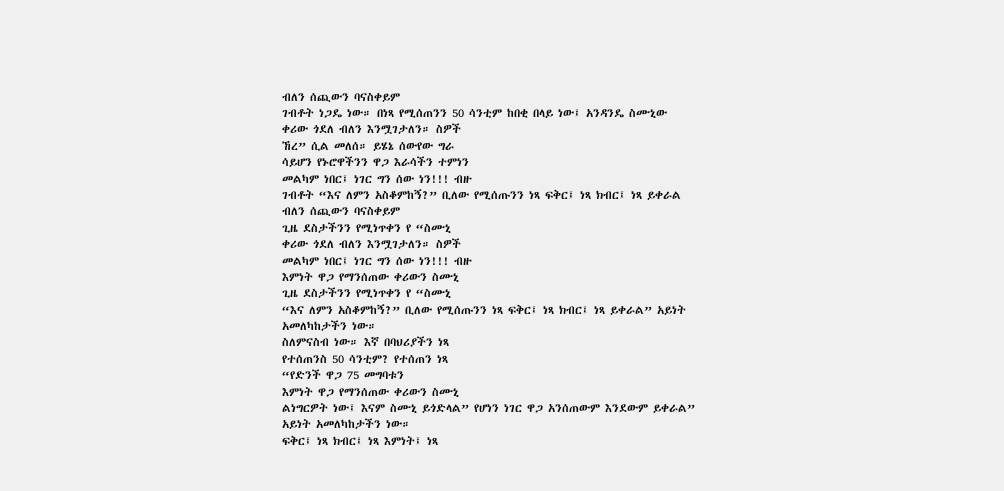ብለን ሰጪውን ባናስቀይም
ገብቶት ነጋዴ ነው። በነጻ የሚሰጠንን 50 ሳንቲም ከበቂ በላይ ነው፤ አንዳንዴ ስሙኒው
ቀሪው ጎደለ ብለን እንሟገታለን። ስዎች
ኸረ” ሲል መለሰ። ይሄኔ ሰውየው ግራ
ሳይሆን የኑሮዋችንን ዋጋ እራሳችን ተምነን
መልካም ነበር፤ ነገር ግን ሰው ነን!!! ብዙ
ገብቶት “እና ለምን አስቆምከኝ?” ቢለው የሚሰጡንን ነጻ ፍቅር፤ ነጻ ክብር፤ ነጻ ይቀራል ብለን ሰጪውን ባናስቀይም
ጊዜ ደስታችንን የሚነጥቀን የ “ስሙኒ
ቀሪው ጎደለ ብለን እንሟገታለን። ስዎች
መልካም ነበር፤ ነገር ግን ሰው ነን!!! ብዙ
እምነት ዋጋ የማንሰጠው ቀሪውን ስሙኒ
ጊዜ ደስታችንን የሚነጥቀን የ “ስሙኒ
“እና ለምን አስቆምከኝ?” ቢለው የሚሰጡንን ነጻ ፍቅር፤ ነጻ ክብር፤ ነጻ ይቀራል” አይነት አመለካከታችን ነው።
ስለምናስብ ነው። እኛ በባህሪያችን ነጻ
የተሰጠንስ 50 ሳንቲም? የተሰጠን ነጻ
“የድንች ዋጋ 75 መግባቱን
እምነት ዋጋ የማንሰጠው ቀሪውን ስሙኒ
ልነግርዎት ነው፤ እናም ስሙኒ ይጎድላል” የሆነን ነገር ዋጋ አንሰጠውም እንደውም ይቀራል” አይነት አመለካከታችን ነው።
ፍቅር፤ ነጻ ክብር፤ ነጻ እምነት፤ ነጻ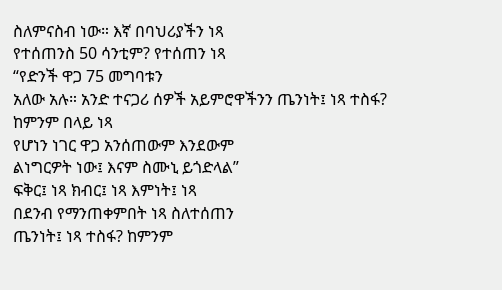ስለምናስብ ነው። እኛ በባህሪያችን ነጻ
የተሰጠንስ 50 ሳንቲም? የተሰጠን ነጻ
“የድንች ዋጋ 75 መግባቱን
አለው አሉ። አንድ ተናጋሪ ሰዎች አይምሮዋችንን ጤንነት፤ ነጻ ተስፋ? ከምንም በላይ ነጻ
የሆነን ነገር ዋጋ አንሰጠውም እንደውም
ልነግርዎት ነው፤ እናም ስሙኒ ይጎድላል”
ፍቅር፤ ነጻ ክብር፤ ነጻ እምነት፤ ነጻ
በደንብ የማንጠቀምበት ነጻ ስለተሰጠን
ጤንነት፤ ነጻ ተስፋ? ከምንም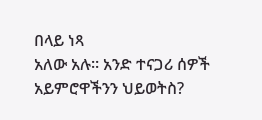በላይ ነጻ
አለው አሉ። አንድ ተናጋሪ ሰዎች አይምሮዋችንን ህይወትስ?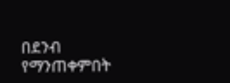በደንብ የማንጠቀምበት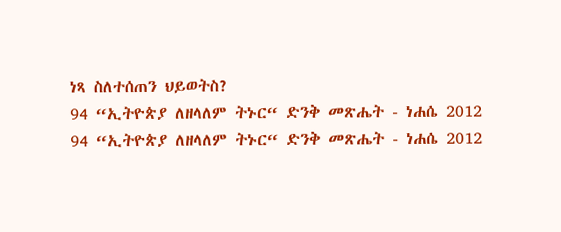ነጻ ስለተሰጠን ህይወትስ?
94 “ኢትዮጵያ ለዘላለም ትኑር“ ድንቅ መጽሔት - ነሐሴ 2012
94 “ኢትዮጵያ ለዘላለም ትኑር“ ድንቅ መጽሔት - ነሐሴ 2012